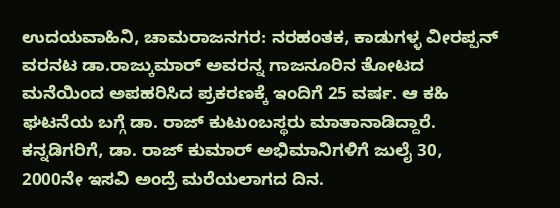ಉದಯವಾಹಿನಿ, ಚಾಮರಾಜನಗರ: ನರಹಂತಕ, ಕಾಡುಗಳ್ಳ ವೀರಪ್ಪನ್ ವರನಟ ಡಾ.ರಾಜ್ಕುಮಾರ್ ಅವರನ್ನ ಗಾಜನೂರಿನ ತೋಟದ ಮನೆಯಿಂದ ಅಪಹರಿಸಿದ ಪ್ರಕರಣಕ್ಕೆ ಇಂದಿಗೆ 25 ವರ್ಷ. ಆ ಕಹಿ ಘಟನೆಯ ಬಗ್ಗೆ ಡಾ. ರಾಜ್ ಕುಟುಂಬಸ್ಥರು ಮಾತಾನಾಡಿದ್ದಾರೆ. ಕನ್ನಡಿಗರಿಗೆ, ಡಾ. ರಾಜ್ ಕುಮಾರ್ ಅಭಿಮಾನಿಗಳಿಗೆ ಜುಲೈ 30, 2000ನೇ ಇಸವಿ ಅಂದ್ರೆ ಮರೆಯಲಾಗದ ದಿನ.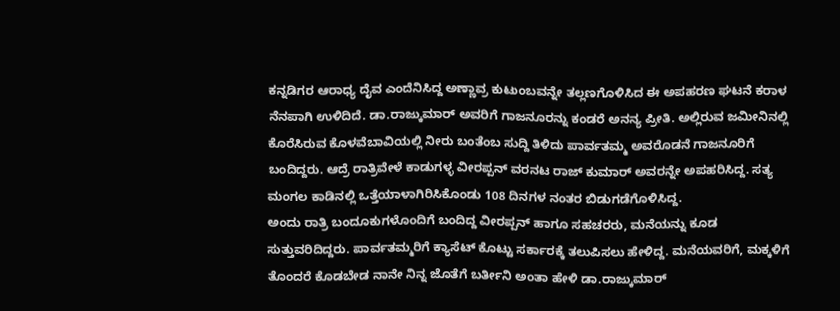ಕನ್ನಡಿಗರ ಆರಾಧ್ಯ ದೈವ ಎಂದೆನಿಸಿದ್ದ ಅಣ್ಣಾವ್ರ ಕುಟುಂಬವನ್ನೇ ತಲ್ಲಣಗೊಳಿಸಿದ ಈ ಅಪಹರಣ ಘಟನೆ ಕರಾಳ ನೆನಪಾಗಿ ಉಳಿದಿದೆ. ಡಾ.ರಾಜ್ಕುಮಾರ್ ಅವರಿಗೆ ಗಾಜನೂರನ್ನು ಕಂಡರೆ ಅನನ್ಯ ಪ್ರೀತಿ. ಅಲ್ಲಿರುವ ಜಮೀನಿನಲ್ಲಿ ಕೊರೆಸಿರುವ ಕೊಳವೆಬಾವಿಯಲ್ಲಿ ನೀರು ಬಂತೆಂಬ ಸುದ್ದಿ ತಿಳಿದು ಪಾರ್ವತಮ್ಮ ಅವರೊಡನೆ ಗಾಜನೂರಿಗೆ ಬಂದಿದ್ದರು. ಆದ್ರೆ ರಾತ್ರಿವೇಳೆ ಕಾಡುಗಳ್ಳ ವೀರಪ್ಪನ್ ವರನಟ ರಾಜ್ ಕುಮಾರ್ ಅವರನ್ನೇ ಅಪಹರಿಸಿದ್ದ. ಸತ್ಯ ಮಂಗಲ ಕಾಡಿನಲ್ಲಿ ಒತ್ತೆಯಾಳಾಗಿರಿಸಿಕೊಂಡು 108 ದಿನಗಳ ನಂತರ ಬಿಡುಗಡೆಗೊಳಿಸಿದ್ದ.
ಅಂದು ರಾತ್ರಿ ಬಂದೂಕುಗಳೊಂದಿಗೆ ಬಂದಿದ್ದ ವೀರಪ್ಪನ್ ಹಾಗೂ ಸಹಚರರು, ಮನೆಯನ್ನು ಕೂಡ ಸುತ್ತುವರಿದಿದ್ದರು. ಪಾರ್ವತಮ್ಮರಿಗೆ ಕ್ಯಾಸೆಟ್ ಕೊಟ್ಟು ಸರ್ಕಾರಕ್ಕೆ ತಲುಪಿಸಲು ಹೇಳಿದ್ದ. ಮನೆಯವರಿಗೆ, ಮಕ್ಕಳಿಗೆ ತೊಂದರೆ ಕೊಡಬೇಡ ನಾನೇ ನಿನ್ನ ಜೊತೆಗೆ ಬರ್ತೀನಿ ಅಂತಾ ಹೇಳಿ ಡಾ.ರಾಜ್ಕುಮಾರ್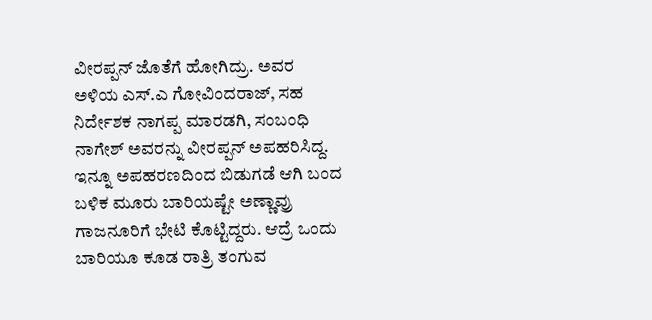ವೀರಪ್ಪನ್ ಜೊತೆಗೆ ಹೋಗಿದ್ರು. ಅವರ ಅಳಿಯ ಎಸ್.ಎ ಗೋವಿಂದರಾಜ್, ಸಹ ನಿರ್ದೇಶಕ ನಾಗಪ್ಪ ಮಾರಡಗಿ, ಸಂಬಂಧಿ ನಾಗೇಶ್ ಅವರನ್ನು ವೀರಪ್ಪನ್ ಅಪಹರಿಸಿದ್ದ.
ಇನ್ನೂ ಅಪಹರಣದಿಂದ ಬಿಡುಗಡೆ ಆಗಿ ಬಂದ ಬಳಿಕ ಮೂರು ಬಾರಿಯಷ್ಟೇ ಅಣ್ಣಾವ್ರು ಗಾಜನೂರಿಗೆ ಭೇಟಿ ಕೊಟ್ಟಿದ್ದರು. ಆದ್ರೆ ಒಂದು ಬಾರಿಯೂ ಕೂಡ ರಾತ್ರಿ ತಂಗುವ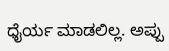ಧೈರ್ಯ ಮಾಡಲಿಲ್ಲ. ಅಪ್ಪು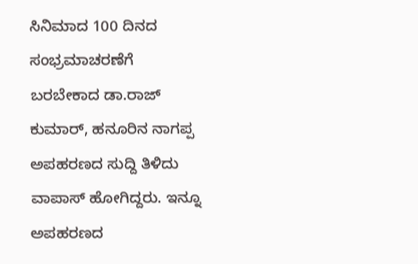ಸಿನಿಮಾದ 100 ದಿನದ ಸಂಭ್ರಮಾಚರಣೆಗೆ ಬರಬೇಕಾದ ಡಾ.ರಾಜ್ ಕುಮಾರ್, ಹನೂರಿನ ನಾಗಪ್ಪ ಅಪಹರಣದ ಸುದ್ದಿ ತಿಳಿದು ವಾಪಾಸ್ ಹೋಗಿದ್ದರು. ಇನ್ನೂ ಅಪಹರಣದ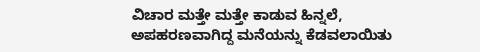ವಿಚಾರ ಮತ್ತೇ ಮತ್ತೇ ಕಾಡುವ ಹಿನ್ನಲೆ, ಅಪಹರಣವಾಗಿದ್ದ ಮನೆಯನ್ನು ಕೆಡವಲಾಯಿತು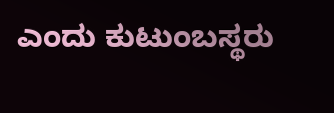ಎಂದು ಕುಟುಂಬಸ್ಥರು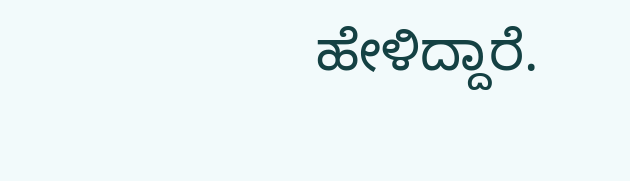ಹೇಳಿದ್ದಾರೆ.